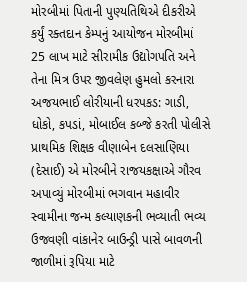મોરબીમાં પિતાની પુણ્યતિથિએ દીકરીએ કર્યું રક્તદાન કેમ્પનું આયોજન મોરબીમાં 25 લાખ માટે સીરામીક ઉદ્યોગપતિ અને તેના મિત્ર ઉપર જીવલેણ હુમલો કરનારા અજયભાઈ લોરીયાની ધરપકડ: ગાડી, ધોકો, કપડાં, મોબાઈલ કબ્જે કરતી પોલીસે પ્રાથમિક શિક્ષક વીણાબેન દલસાણિયા (દેસાઈ) એ મોરબીને રાજયકક્ષાએ ગૌરવ અપાવ્યું મોરબીમાં ભગવાન મહાવીર સ્વામીના જન્મ કલ્યાણકની ભવ્યાતી ભવ્ય ઉજવણી વાંકાનેર બાઉન્ડ્રી પાસે બાવળની જાળીમાં રૂપિયા માટે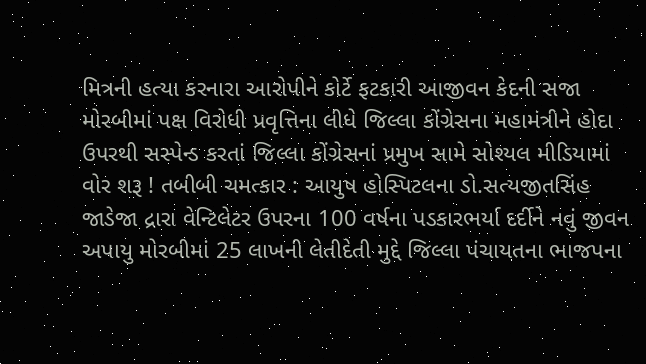મિત્રની હત્યા કરનારા આરોપીને કોર્ટે ફટકારી આજીવન કેદની સજા મોરબીમાં પક્ષ વિરોધી પ્રવૃત્તિના લીધે જિલ્લા કોંગ્રેસના મહામંત્રીને હોદા ઉપરથી સસ્પેન્ડ કરતાં જિલ્લા કોંગ્રેસનાં પ્રમુખ સામે સોશ્યલ મીડિયામાં વોર શરૂ ! તબીબી ચમત્કાર : આયુષ હોસ્પિટલના ડો.સત્યજીતસિંહ જાડેજા દ્રારા વેન્ટિલેટર ઉપરના 100 વર્ષના પડકારભર્યા દર્દીને નવું જીવન અપાયુ મોરબીમાં 25 લાખની લેતીદેતી મુદ્દે જિલ્લા પંચાયતના ભાજપના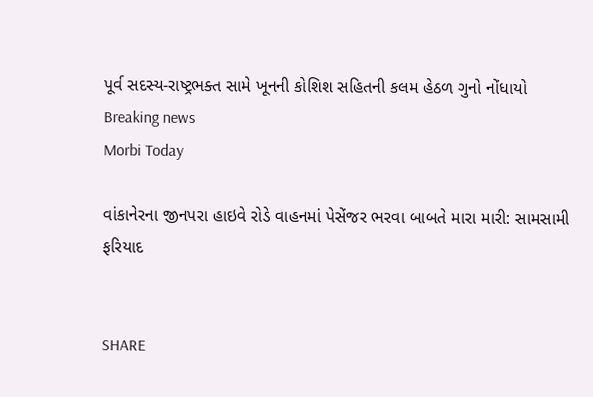પૂર્વ સદસ્ય-રાષ્ટ્રભક્ત સામે ખૂનની કોશિશ સહિતની કલમ હેઠળ ગુનો નોંધાયો
Breaking news
Morbi Today

વાંકાનેરના જીનપરા હાઇવે રોડે વાહનમાં પેસેંજર ભરવા બાબતે મારા મારી: સામસામી ફરિયાદ


SHARE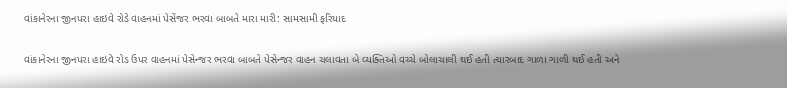વાંકાનેરના જીનપરા હાઇવે રોડે વાહનમાં પેસેંજર ભરવા બાબતે મારા મારી: સામસામી ફરિયાદ

વાંકાનેરના જીનપરા હાઇવે રોડ ઉપર વાહનમાં પેસેન્જર ભરવા બાબતે પેસેન્જર વાહન ચલાવતા બે વ્યક્તિઓ વચ્ચે બોલાચાલી થઈ હતી ત્યારબાદ ગાળા ગાળી થઈ હતી અને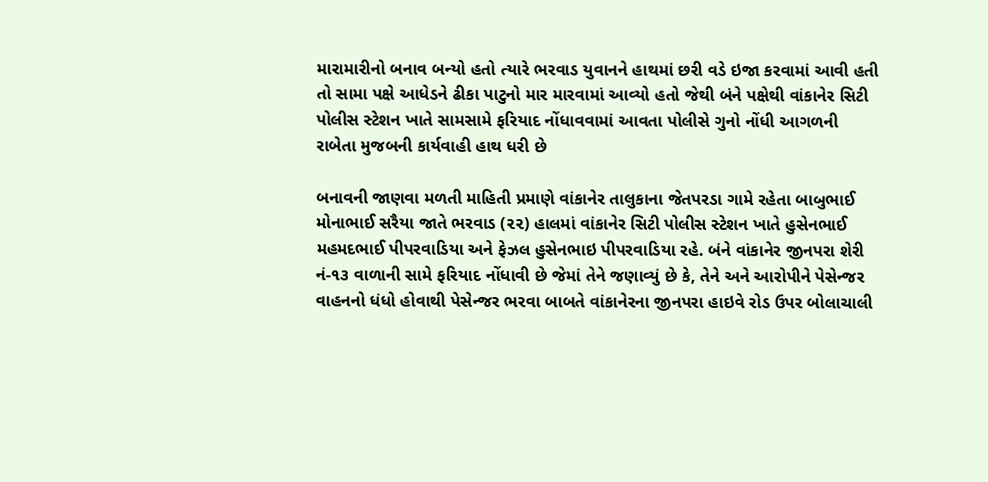મારામારીનો બનાવ બન્યો હતો ત્યારે ભરવાડ યુવાનને હાથમાં છરી વડે ઇજા કરવામાં આવી હતી તો સામા પક્ષે આધેડને ઢીકા પાટુનો માર મારવામાં આવ્યો હતો જેથી બંને પક્ષેથી વાંકાનેર સિટી પોલીસ સ્ટેશન ખાતે સામસામે ફરિયાદ નોંધાવવામાં આવતા પોલીસે ગુનો નોંધી આગળની રાબેતા મુજબની કાર્યવાહી હાથ ધરી છે

બનાવની જાણવા મળતી માહિતી પ્રમાણે વાંકાનેર તાલુકાના જેતપરડા ગામે રહેતા બાબુભાઈ મોનાભાઈ સરૈયા જાતે ભરવાડ (૨૨) હાલમાં વાંકાનેર સિટી પોલીસ સ્ટેશન ખાતે હુસેનભાઈ મહમદભાઈ પીપરવાડિયા અને ફેઝલ હુસેનભાઇ પીપરવાડિયા રહે. બંને વાંકાનેર જીનપરા શેરી નં-૧૩ વાળાની સામે ફરિયાદ નોંધાવી છે જેમાં તેને જણાવ્યું છે કે, તેને અને આરોપીને પેસેન્જર વાહનનો ધંધો હોવાથી પેસેન્જર ભરવા બાબતે વાંકાનેરના જીનપરા હાઇવે રોડ ઉપર બોલાચાલી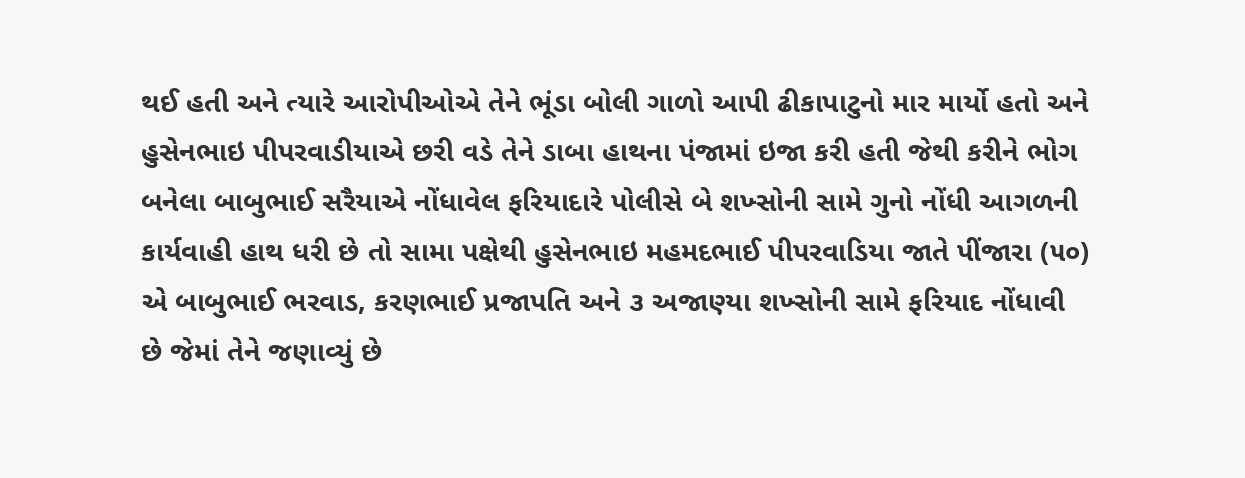થઈ હતી અને ત્યારે આરોપીઓએ તેને ભૂંડા બોલી ગાળો આપી ઢીકાપાટુનો માર માર્યો હતો અને હુસેનભાઇ પીપરવાડીયાએ છરી વડે તેને ડાબા હાથના પંજામાં ઇજા કરી હતી જેથી કરીને ભોગ બનેલા બાબુભાઈ સરૈયાએ નોંધાવેલ ફરિયાદારે પોલીસે બે શખ્સોની સામે ગુનો નોંધી આગળની કાર્યવાહી હાથ ધરી છે તો સામા પક્ષેથી હુસેનભાઇ મહમદભાઈ પીપરવાડિયા જાતે પીંજારા (૫૦) એ બાબુભાઈ ભરવાડ, કરણભાઈ પ્રજાપતિ અને ૩ અજાણ્યા શખ્સોની સામે ફરિયાદ નોંધાવી છે જેમાં તેને જણાવ્યું છે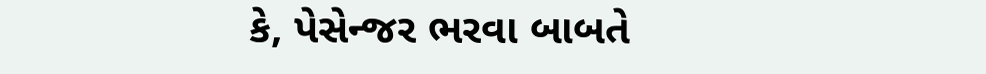કે, પેસેન્જર ભરવા બાબતે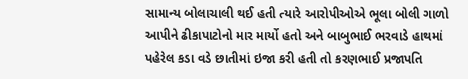સામાન્ય બોલાચાલી થઈ હતી ત્યારે આરોપીઓએ ભૂલા બોલી ગાળો આપીને ઢીકાપાટોનો માર માર્યો હતો અને બાબુભાઈ ભરવાડે હાથમાં પહેરેલ કડા વડે છાતીમાં ઇજા કરી હતી તો કરણભાઈ પ્રજાપતિ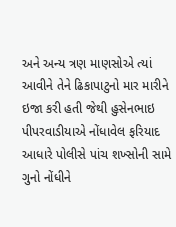અને અન્ય ત્રણ માણસોએ ત્યાં આવીને તેને ઢિકાપાટુનો માર મારીને ઇજા કરી હતી જેથી હુસેનભાઇ પીપરવાડીયાએ નોંધાવેલ ફરિયાદ આધારે પોલીસે પાંચ શખ્સોની સામે ગુનો નોંધીને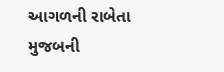આગળની રાબેતા મુજબની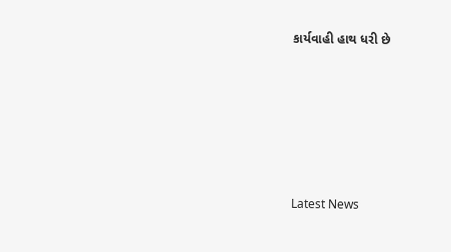કાર્યવાહી હાથ ધરી છે






Latest News